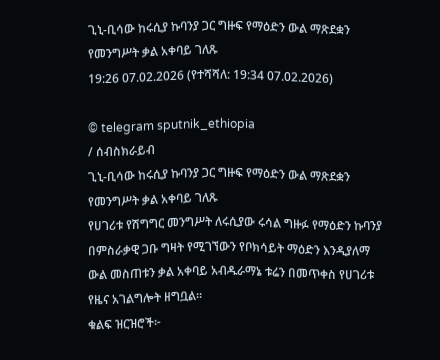ጊኒ-ቢሳው ከሩሲያ ኩባንያ ጋር ግዙፍ የማዕድን ውል ማጽደቋን የመንግሥት ቃል አቀባይ ገለጹ
19:26 07.02.2026 (የተሻሻለ: 19:34 07.02.2026)

© telegram sputnik_ethiopia
/ ሰብስክራይብ
ጊኒ-ቢሳው ከሩሲያ ኩባንያ ጋር ግዙፍ የማዕድን ውል ማጽደቋን የመንግሥት ቃል አቀባይ ገለጹ
የሀገሪቱ የሽግግር መንግሥት ለሩሲያው ሩሳል ግዙፉ የማዕድን ኩባንያ በምስራቃዊ ጋቡ ግዛት የሚገኘውን የቦክሳይት ማዕድን እንዲያለማ ውል መስጠቱን ቃል አቀባይ አብዱራማኔ ቱሬን በመጥቀስ የሀገሪቱ የዜና አገልግሎት ዘግቧል።
ቁልፍ ዝርዝሮች፦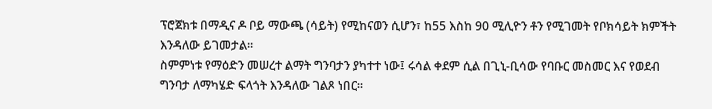ፕሮጀክቱ በማዲና ዶ ቦይ ማውጫ (ሳይት) የሚከናወን ሲሆን፣ ከ55 እስከ 90 ሚሊዮን ቶን የሚገመት የቦክሳይት ክምችት እንዳለው ይገመታል።
ስምምነቱ የማዕድን መሠረተ ልማት ግንባታን ያካተተ ነው፤ ሩሳል ቀደም ሲል በጊኒ-ቢሳው የባቡር መስመር እና የወደብ ግንባታ ለማካሄድ ፍላጎት እንዳለው ገልጾ ነበር።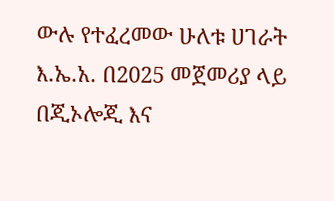ውሉ የተፈረመው ሁለቱ ሀገራት እ.ኤ.አ. በ2025 መጀመሪያ ላይ በጂኦሎጂ እና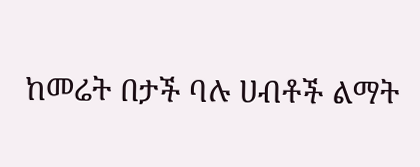ከመሬት በታች ባሉ ሀብቶች ልማት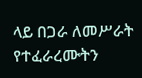ላይ በጋራ ለመሥራት የተፈራረሙትን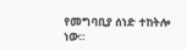የመግባቢያ ሰነድ ተከትሎ ነው።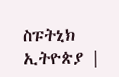ስፑትኒክ ኢትዮጵያ |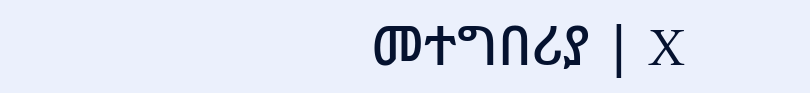መተግበሪያ | X